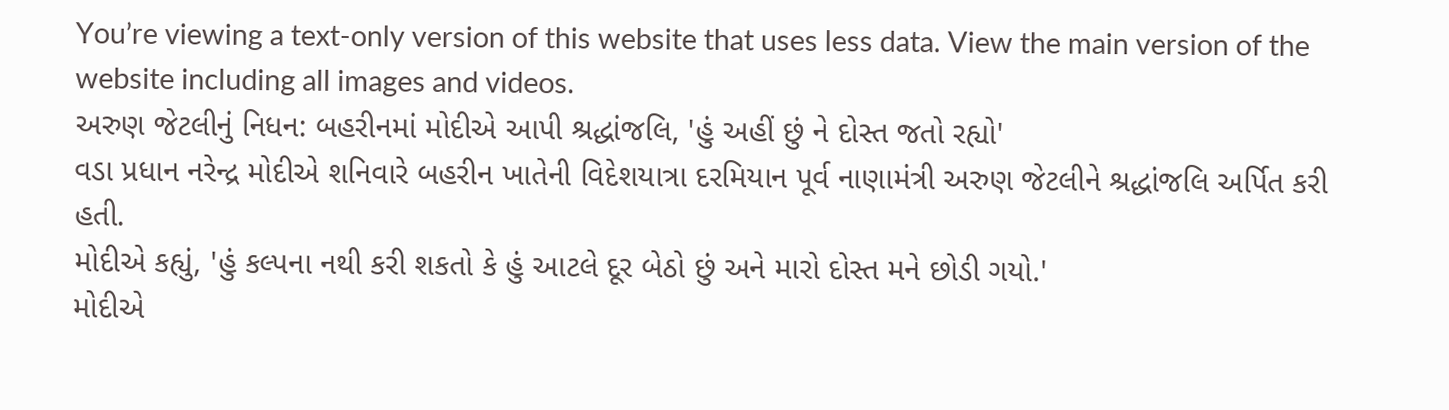You’re viewing a text-only version of this website that uses less data. View the main version of the website including all images and videos.
અરુણ જેટલીનું નિધન: બહરીનમાં મોદીએ આપી શ્રદ્ધાંજલિ, 'હું અહીં છું ને દોસ્ત જતો રહ્યો'
વડા પ્રધાન નરેન્દ્ર મોદીએ શનિવારે બહરીન ખાતેની વિદેશયાત્રા દરમિયાન પૂર્વ નાણામંત્રી અરુણ જેટલીને શ્રદ્ધાંજલિ અર્પિત કરી હતી.
મોદીએ કહ્યું, 'હું કલ્પના નથી કરી શકતો કે હું આટલે દૂર બેઠો છું અને મારો દોસ્ત મને છોડી ગયો.'
મોદીએ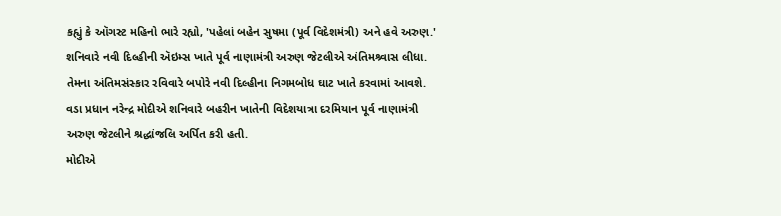કહ્યું કે ઑગસ્ટ મહિનો ભારે રહ્યો, 'પહેલાં બહેન સુષમા (પૂર્વ વિદેશમંત્રી) અને હવે અરુણ.'
શનિવારે નવી દિલ્હીની ઍઇમ્સ ખાતે પૂર્વ નાણામંત્રી અરુણ જેટલીએ અંતિમશ્ર્વાસ લીધા.
તેમના અંતિમસંસ્કાર રવિવારે બપોરે નવી દિલ્હીના નિગમબોધ ઘાટ ખાતે કરવામાં આવશે.
વડા પ્રધાન નરેન્દ્ર મોદીએ શનિવારે બહરીન ખાતેની વિદેશયાત્રા દરમિયાન પૂર્વ નાણામંત્રી અરુણ જેટલીને શ્રદ્ધાંજલિ અર્પિત કરી હતી.
મોદીએ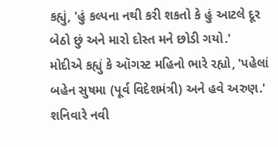કહ્યું, 'હું કલ્પના નથી કરી શકતો કે હું આટલે દૂર બેઠો છું અને મારો દોસ્ત મને છોડી ગયો.'
મોદીએ કહ્યું કે ઑગસ્ટ મહિનો ભારે રહ્યો, 'પહેલાં બહેન સુષમા (પૂર્વ વિદેશમંત્રી) અને હવે અરુણ.'
શનિવારે નવી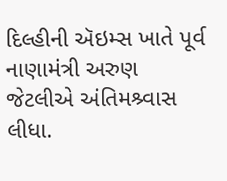દિલ્હીની ઍઇમ્સ ખાતે પૂર્વ નાણામંત્રી અરુણ જેટલીએ અંતિમશ્ર્વાસ લીધા.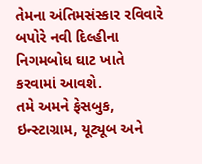તેમના અંતિમસંસ્કાર રવિવારે બપોરે નવી દિલ્હીના નિગમબોધ ઘાટ ખાતે કરવામાં આવશે.
તમે અમને ફેસબુક, ઇન્સ્ટાગ્રામ, યૂટ્યૂબ અને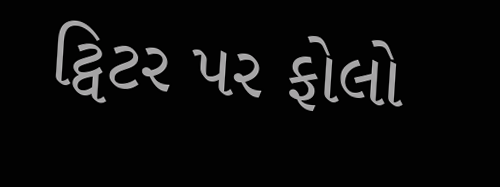ટ્વિટર પર ફોલો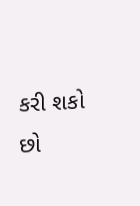કરી શકો છો